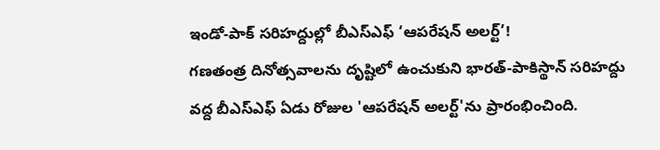ఇండో-పాక్ సరిహద్దుల్లో బీఎస్ఎఫ్ ‘ఆపరేషన్ అలర్ట్’!
గణతంత్ర దినోత్సవాలను దృష్టిలో ఉంచుకుని భారత్-పాకిస్థాన్ సరిహద్దు వద్ద బీఎస్ఎఫ్ ఏడు రోజుల 'ఆపరేషన్ అలర్ట్'ను ప్రారంభించింది.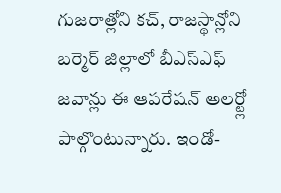గుజరాత్లోని కచ్, రాజస్థాన్లోని బర్మెర్ జిల్లాలో బీఎస్ఎఫ్ జవాన్లు ఈ ఆపరేషన్ అలర్ట్లో పాల్గొంటున్నారు. ఇండో-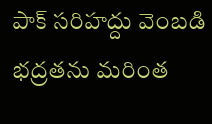పాక్ సరిహద్దు వెంబడి భద్రతను మరింత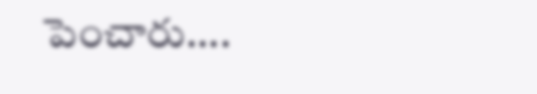పెంచారు....